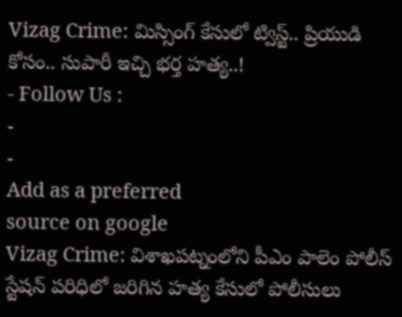Vizag Crime: మిస్సింగ్ కేసులో ట్విస్ట్.. ప్రియుడి కోసం.. సుపారీ ఇచ్చి భర్త హత్య..!
- Follow Us :
-
-
Add as a preferred
source on google
Vizag Crime: విశాఖపట్నంలోని పీఎం పాలెం పోలీస్ స్టేషన్ పరిధిలో జరిగిన హత్య కేసులో పోలీసులు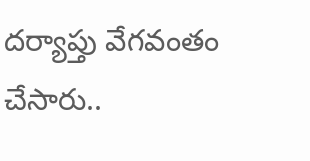దర్యాప్తు వేగవంతం చేసారు..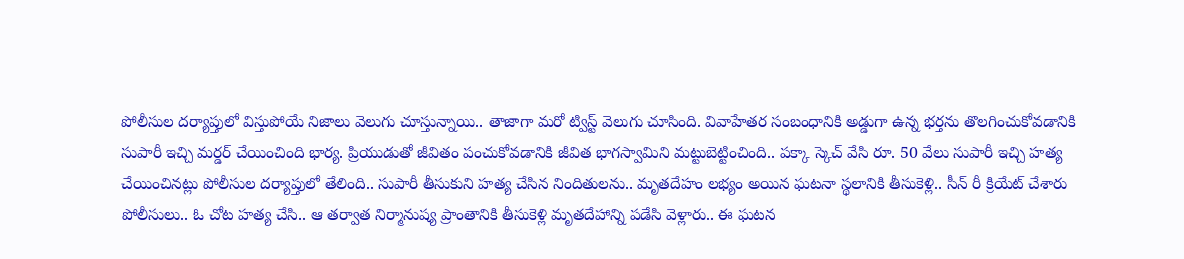పోలీసుల దర్యాప్తులో విస్తుపోయే నిజాలు వెలుగు చూస్తున్నాయి.. తాజాగా మరో ట్విస్ట్ వెలుగు చూసింది. వివాహేతర సంబంధానికి అడ్డుగా ఉన్న భర్తను తొలగించుకోవడానికి సుపారీ ఇచ్చి మర్డర్ చేయించింది భార్య. ప్రియుడుతో జీవితం పంచుకోవడానికి జీవిత భాగస్వామిని మట్టుబెట్టించింది.. పక్కా స్కెచ్ వేసి రూ. 50 వేలు సుపారీ ఇచ్చి హత్య చేయించినట్లు పోలీసుల దర్యాప్తులో తేలింది.. సుపారీ తీసుకుని హత్య చేసిన నిందితులను.. మృతదేహం లభ్యం అయిన ఘటనా స్థలానికి తీసుకెళ్లి.. సీన్ రీ క్రియేట్ చేశారు పోలీసులు.. ఓ చోట హత్య చేసి.. ఆ తర్వాత నిర్మానుష్య ప్రాంతానికి తీసుకెళ్లి మృతదేహాన్ని పడేసి వెళ్లారు.. ఈ ఘటన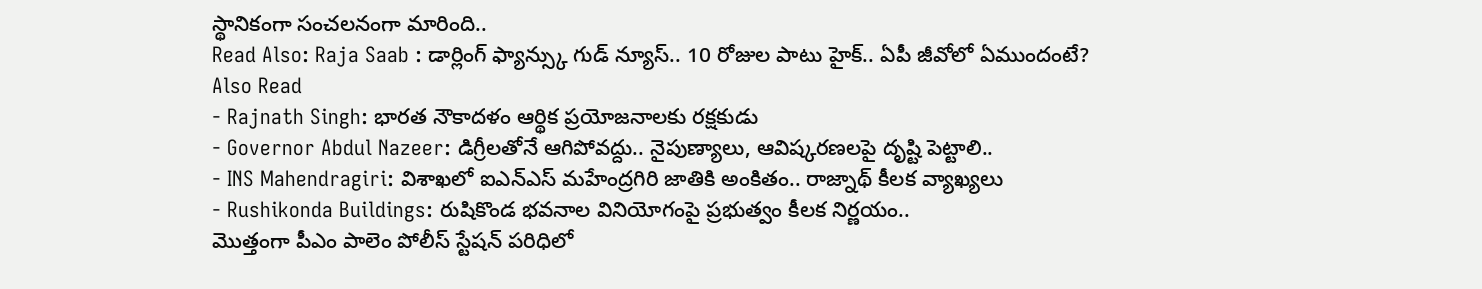స్థానికంగా సంచలనంగా మారింది..
Read Also: Raja Saab : డార్లింగ్ ఫ్యాన్స్కు గుడ్ న్యూస్.. 10 రోజుల పాటు హైక్.. ఏపీ జీవోలో ఏముందంటే?
Also Read
- Rajnath Singh: భారత నౌకాదళం ఆర్థిక ప్రయోజనాలకు రక్షకుడు
- Governor Abdul Nazeer: డిగ్రీలతోనే ఆగిపోవద్దు.. నైపుణ్యాలు, ఆవిష్కరణలపై దృష్టి పెట్టాలి..
- INS Mahendragiri: విశాఖలో ఐఎన్ఎస్ మహేంద్రగిరి జాతికి అంకితం.. రాజ్నాథ్ కీలక వ్యాఖ్యలు
- Rushikonda Buildings: రుషికొండ భవనాల వినియోగంపై ప్రభుత్వం కీలక నిర్ణయం..
మొత్తంగా పీఎం పాలెం పోలీస్ స్టేషన్ పరిధిలో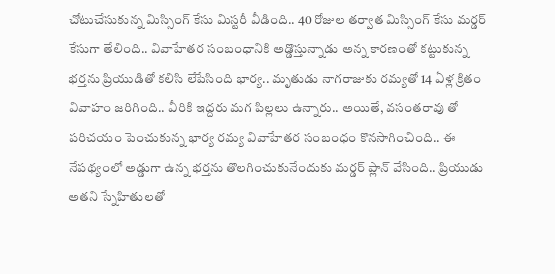చోటుచేసుకున్న మిస్సింగ్ కేసు మిస్టరీ వీడింది.. 40 రోజుల తర్వాత మిస్సింగ్ కేసు మర్డర్ కేసుగా తేలింది.. వివాహేతర సంబంధానికి అడ్డొస్తున్నాడు అన్న కారణంతో కట్టుకున్న భర్తను ప్రియుడితో కలిసి లేపేసింది భార్య.. మృతుడు నాగరాజుకు రమ్యతో 14 ఏళ్ల క్రితం వివాహం జరిగింది.. వీరికి ఇద్దరు మగ పిల్లలు ఉన్నారు.. అయితే, వసంతరావు తో పరిచయం పెంచుకున్న భార్య రమ్య వివాహేతర సంబంధం కొనసాగించింది.. ఈ నేపథ్యంలో అడ్డుగా ఉన్న భర్తను తొలగించుకునేందుకు మర్డర్ ప్లాన్ వేసింది.. ప్రియుడు అతని స్నేహితులతో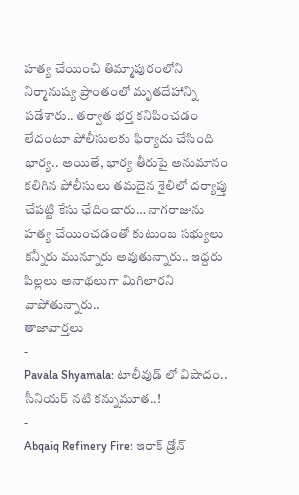హత్య చేయించి తిమ్మాపురంలోని నిర్మానుష్య ప్రాంతంలో మృతదేహాన్ని పడేశారు.. తర్వాత భర్త కనిపించడం లేదంటూ పోలీసులకు ఫిర్యాదు చేసింది భార్య.. అయితే, భార్య తీరుపై అనుమానం కలిగిన పోలీసులు తమదైన శైలిలో దర్యాప్తు చేపట్టి కేసు ఛేదించారు… నాగరాజును హత్య చేయించడంతో కుటుంబ సభ్యులు కన్నీరు మున్నూరు అవుతున్నారు.. ఇద్దరు పిల్లలు అనాథలుగా మిగిలారని వాపోతున్నారు..
తాజావార్తలు
-
Pavala Shyamala: టాలీవుడ్ లో విషాదం.. సీనియర్ నటి కన్నుమూత..!
-
Abqaiq Refinery Fire: ఇరాక్ డ్రోన్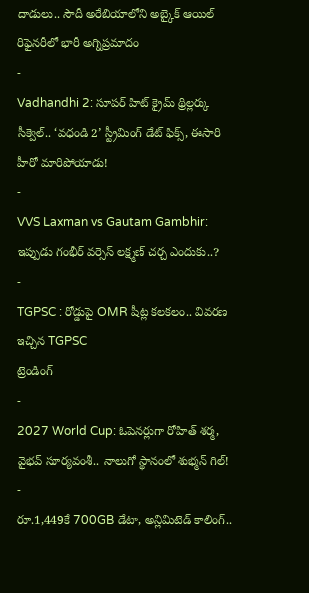దాడులు.. సౌదీ అరేబియాలోని అబ్కైక్ ఆయిల్ రిఫైనరీలో భారీ అగ్నిప్రమాదం
-
Vadhandhi 2: సూపర్ హిట్ క్రైమ్ థ్రిల్లర్కు సీక్వెల్.. ‘వధండి 2’ స్ట్రీమింగ్ డేట్ ఫిక్స్, ఈసారి హీరో మారిపోయాడు!
-
VVS Laxman vs Gautam Gambhir: ఇప్పుడు గంభీర్ వర్సెస్ లక్ష్మణ్ చర్చ ఎందుకు..?
-
TGPSC : రోడ్డుపై OMR షీట్ల కలకలం.. వివరణ ఇచ్చిన TGPSC
ట్రెండింగ్
-
2027 World Cup: ఓపెనర్లుగా రోహిత్ శర్మ, వైభవ్ సూర్యవంశీ.. నాలుగో స్థానంలో శుభ్మన్ గిల్!
-
రూ.1,449కే 700GB డేటా, అన్లిమిటెడ్ కాలింగ్..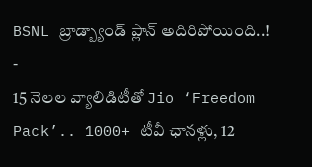BSNL బ్రాడ్బ్యాండ్ ప్లాన్ అదిరిపోయింది..!
-
15 నెలల వ్యాలిడిటీతో Jio ‘Freedom Pack’.. 1000+ టీవీ ఛానళ్లు, 12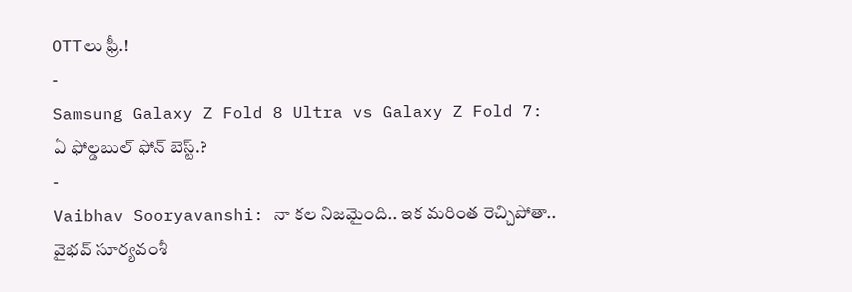OTTలు ఫ్రీ.!
-
Samsung Galaxy Z Fold 8 Ultra vs Galaxy Z Fold 7: ఏ ఫోల్డబుల్ ఫోన్ బెస్ట్.?
-
Vaibhav Sooryavanshi: నా కల నిజమైంది.. ఇక మరింత రెచ్చిపోతా.. వైభవ్ సూర్యవంశీ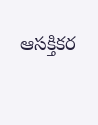ఆసక్తికర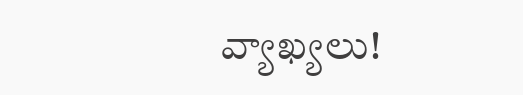వ్యాఖ్యలు!